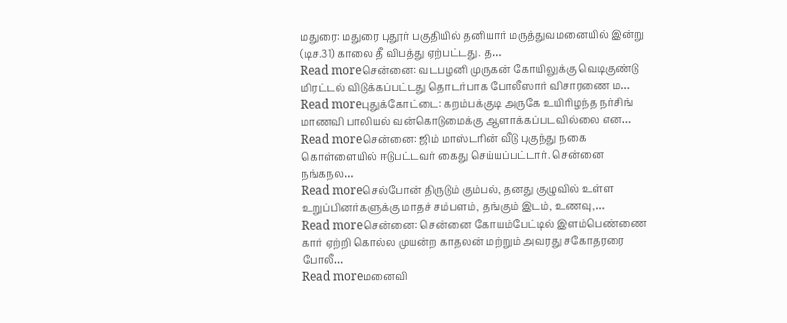மதுரை: மதுரை புதூர் பகுதியில் தனியார் மருத்துவமனையில் இன்று (டிச.31) காலை தீ விபத்து ஏற்பட்டது. த…
Read moreசென்னை: வடபழனி முருகன் கோயிலுக்கு வெடிகுண்டு மிரட்டல் விடுக்கப்பட்டது தொடர்பாக போலீஸார் விசாரணை ம…
Read moreபுதுக்கோட்டை: கறம்பக்குடி அருகே உயிரிழந்த நர்சிங் மாணவி பாலியல் வன்கொடுமைக்கு ஆளாக்கப்படவில்லை என…
Read moreசென்னை: ஜிம் மாஸ்டரின் வீடு புகுந்து நகை கொள்ளையில் ஈடுபட்டவர் கைது செய்யப்பட்டார். சென்னை நங்கநல…
Read moreசெல்போன் திருடும் கும்பல், தனது குழுவில் உள்ள உறுப்பினர்களுக்கு மாதச் சம்பளம், தங்கும் இடம், உணவு,…
Read moreசென்னை: சென்னை கோயம்பேட்டில் இளம்பெண்ணை கார் ஏற்றி கொல்ல முயன்ற காதலன் மற்றும் அவரது சகோதரரை போலீ…
Read moreமனைவி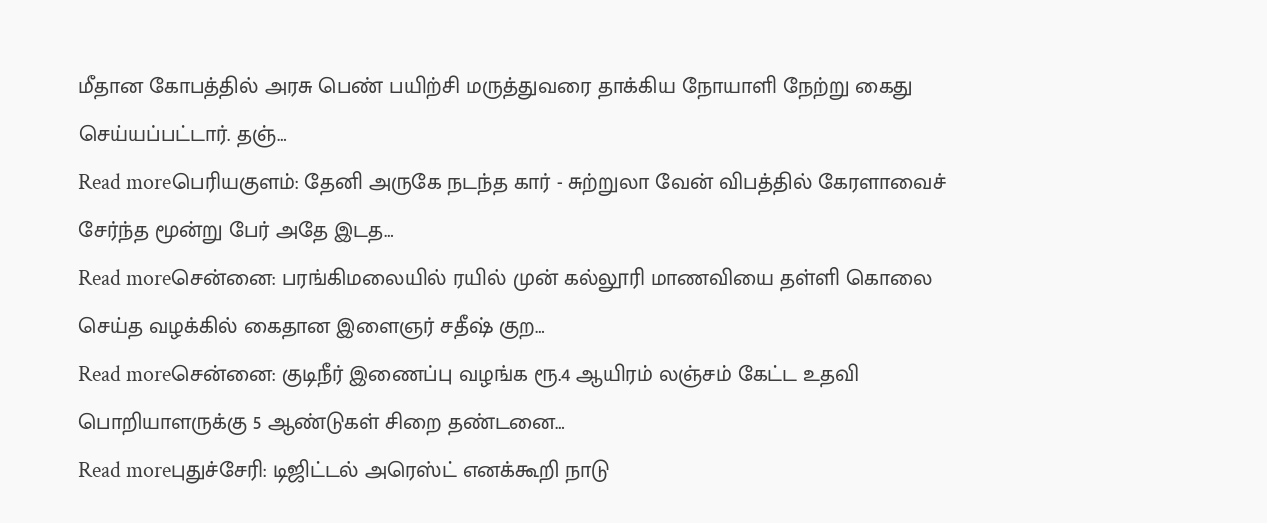மீதான கோபத்தில் அரசு பெண் பயிற்சி மருத்துவரை தாக்கிய நோயாளி நேற்று கைது செய்யப்பட்டார். தஞ்…
Read moreபெரியகுளம்: தேனி அருகே நடந்த கார் - சுற்றுலா வேன் விபத்தில் கேரளாவைச் சேர்ந்த மூன்று பேர் அதே இடத…
Read moreசென்னை: பரங்கிமலையில் ரயில் முன் கல்லூரி மாணவியை தள்ளி கொலை செய்த வழக்கில் கைதான இளைஞர் சதீஷ் குற…
Read moreசென்னை: குடிநீர் இணைப்பு வழங்க ரூ.4 ஆயிரம் லஞ்சம் கேட்ட உதவி பொறியாளருக்கு 5 ஆண்டுகள் சிறை தண்டனை…
Read moreபுதுச்சேரி: டிஜிட்டல் அரெஸ்ட் எனக்கூறி நாடு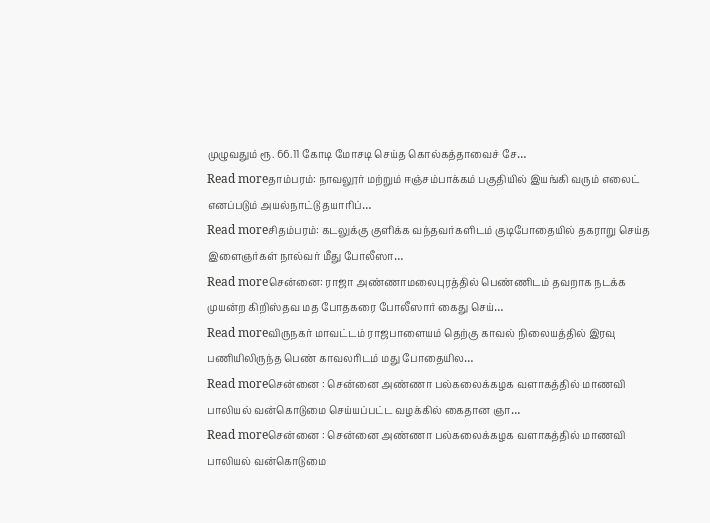முழுவதும் ரூ. 66.11 கோடி மோசடி செய்த கொல்கத்தாவைச் சே…
Read moreதாம்பரம்: நாவலூர் மற்றும் ஈஞ்சம்பாக்கம் பகுதியில் இயங்கி வரும் எலைட் எனப்படும் அயல்நாட்டு தயாரிப்…
Read moreசிதம்பரம்: கடலுக்கு குளிக்க வந்தவர்களிடம் குடிபோதையில் தகராறு செய்த இளைஞர்கள் நால்வர் மீது போலீஸா…
Read moreசென்னை: ராஜா அண்ணாமலைபுரத்தில் பெண்ணிடம் தவறாக நடக்க முயன்ற கிறிஸ்தவ மத போதகரை போலீஸார் கைது செய்…
Read moreவிருநகர் மாவட்டம் ராஜபாளையம் தெற்கு காவல் நிலையத்தில் இரவு பணியிலிருந்த பெண் காவலரிடம் மது போதையில…
Read moreசென்னை : சென்னை அண்ணா பல்கலைக்கழக வளாகத்தில் மாணவி பாலியல் வன்கொடுமை செய்யப்பட்ட வழக்கில் கைதான ஞா…
Read moreசென்னை : சென்னை அண்ணா பல்கலைக்கழக வளாகத்தில் மாணவி பாலியல் வன்கொடுமை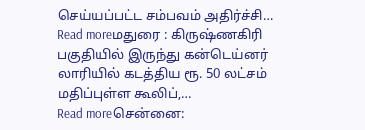செய்யப்பட்ட சம்பவம் அதிர்ச்சி…
Read moreமதுரை : கிருஷ்ணகிரி பகுதியில் இருந்து கன்டெய்னர் லாரியில் கடத்திய ரூ. 50 லட்சம் மதிப்புள்ள கூலிப்,…
Read moreசென்னை: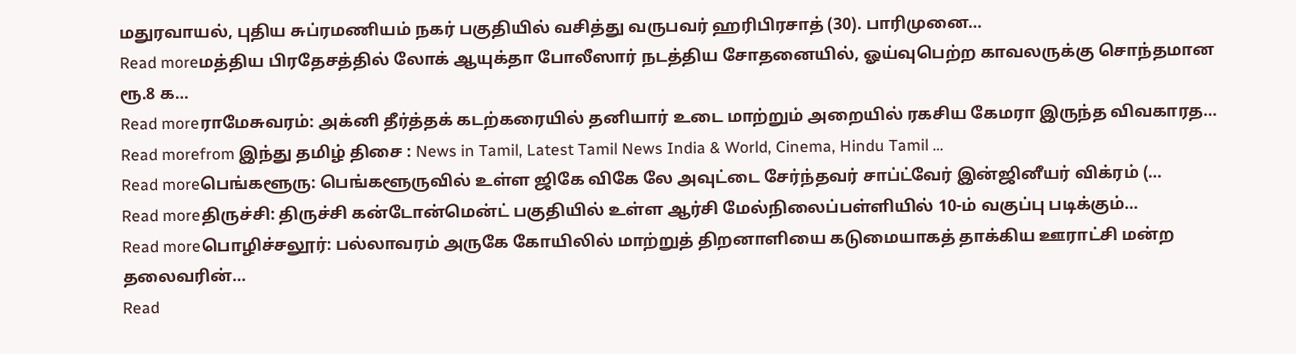மதுரவாயல், புதிய சுப்ரமணியம் நகர் பகுதியில் வசித்து வருபவர் ஹரிபிரசாத் (30). பாரிமுனை…
Read moreமத்திய பிரதேசத்தில் லோக் ஆயுக்தா போலீஸார் நடத்திய சோதனையில், ஓய்வுபெற்ற காவலருக்கு சொந்தமான ரூ.8 க…
Read moreராமேசுவரம்: அக்னி தீர்த்தக் கடற்கரையில் தனியார் உடை மாற்றும் அறையில் ரகசிய கேமரா இருந்த விவகாரத…
Read morefrom இந்து தமிழ் திசை : News in Tamil, Latest Tamil News India & World, Cinema, Hindu Tamil …
Read moreபெங்களூரு: பெங்களூருவில் உள்ள ஜிகே விகே லே அவுட்டை சேர்ந்தவர் சாப்ட்வேர் இன்ஜினீயர் விக்ரம் (…
Read moreதிருச்சி: திருச்சி கன்டோன்மென்ட் பகுதியில் உள்ள ஆர்சி மேல்நிலைப்பள்ளியில் 10-ம் வகுப்பு படிக்கும்…
Read moreபொழிச்சலூர்: பல்லாவரம் அருகே கோயிலில் மாற்றுத் திறனாளியை கடுமையாகத் தாக்கிய ஊராட்சி மன்ற தலைவரின்…
Read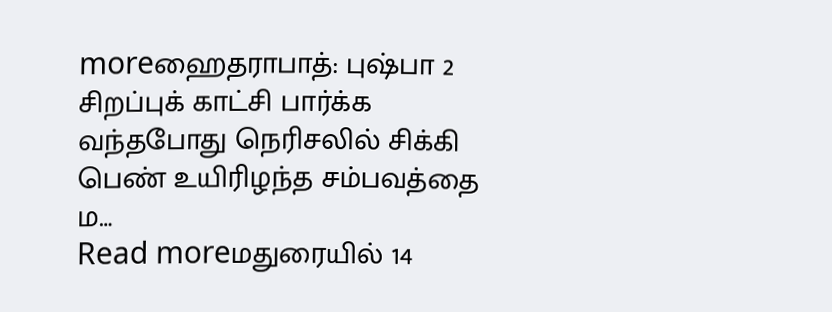moreஹைதராபாத்: புஷ்பா 2 சிறப்புக் காட்சி பார்க்க வந்தபோது நெரிசலில் சிக்கி பெண் உயிரிழந்த சம்பவத்தை ம…
Read moreமதுரையில் 14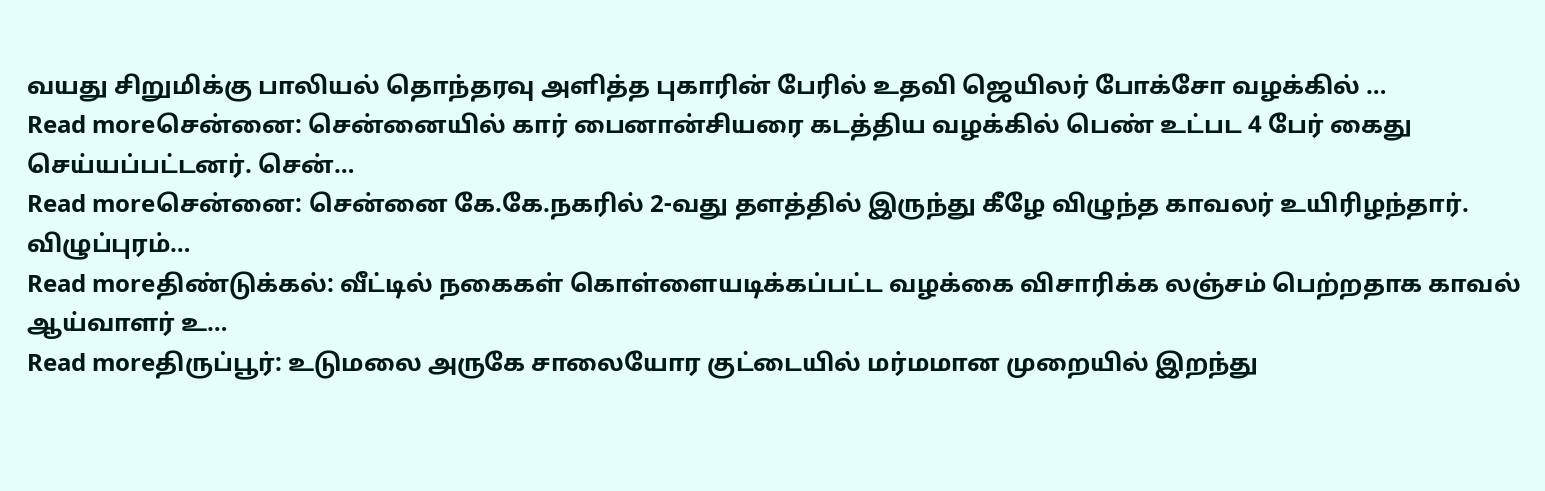வயது சிறுமிக்கு பாலியல் தொந்தரவு அளித்த புகாரின் பேரில் உதவி ஜெயிலர் போக்சோ வழக்கில் …
Read moreசென்னை: சென்னையில் கார் பைனான்சியரை கடத்திய வழக்கில் பெண் உட்பட 4 பேர் கைது செய்யப்பட்டனர். சென்…
Read moreசென்னை: சென்னை கே.கே.நகரில் 2-வது தளத்தில் இருந்து கீழே விழுந்த காவலர் உயிரிழந்தார். விழுப்புரம்…
Read moreதிண்டுக்கல்: வீட்டில் நகைகள் கொள்ளையடிக்கப்பட்ட வழக்கை விசாரிக்க லஞ்சம் பெற்றதாக காவல் ஆய்வாளர் உ…
Read moreதிருப்பூர்: உடுமலை அருகே சாலையோர குட்டையில் மர்மமான முறையில் இறந்து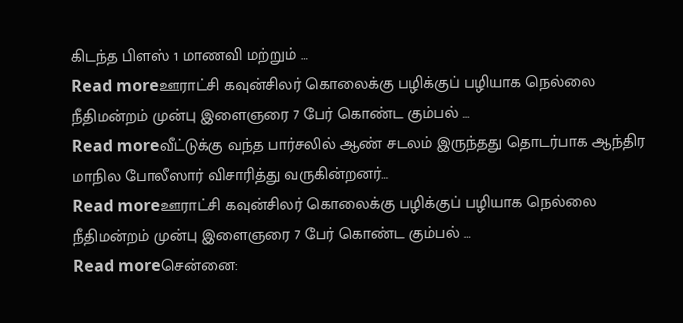கிடந்த பிளஸ் 1 மாணவி மற்றும் …
Read moreஊராட்சி கவுன்சிலர் கொலைக்கு பழிக்குப் பழியாக நெல்லை நீதிமன்றம் முன்பு இளைஞரை 7 பேர் கொண்ட கும்பல் …
Read moreவீட்டுக்கு வந்த பார்சலில் ஆண் சடலம் இருந்தது தொடர்பாக ஆந்திர மாநில போலீஸார் விசாரித்து வருகின்றனர்…
Read moreஊராட்சி கவுன்சிலர் கொலைக்கு பழிக்குப் பழியாக நெல்லை நீதிமன்றம் முன்பு இளைஞரை 7 பேர் கொண்ட கும்பல் …
Read moreசென்னை: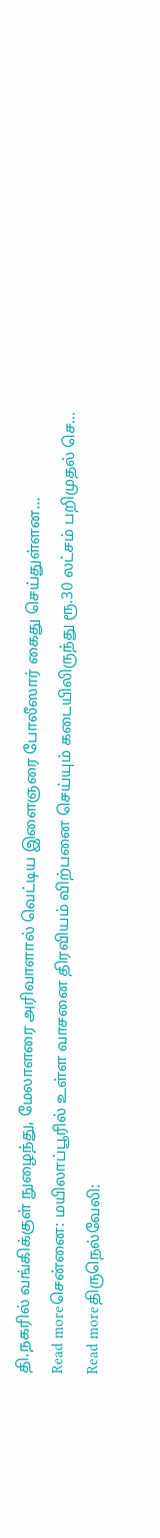தி.நகரில் வங்கிக்குள் நுழைந்து, மேலாளரை அரிவாளால் வெட்டிய இளைஞரை போலீஸார் கைது செய்துள்ளன…
Read moreசென்னை: மயிலாப்பூரில் உள்ள வாசனை திரவியம் விற்பனை செய்யும் கடையிலிருந்து ரூ.30 லட்சம் பறிமுதல் செ…
Read moreதிருநெல்வேலி: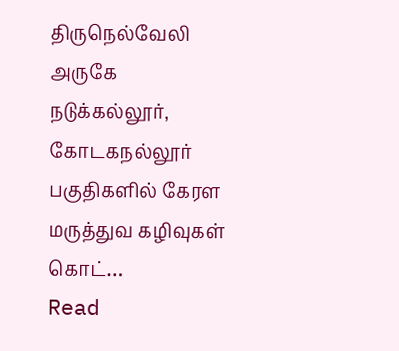திருநெல்வேலி அருகே நடுக்கல்லூர், கோடகநல்லூர் பகுதிகளில் கேரள மருத்துவ கழிவுகள் கொட்…
Read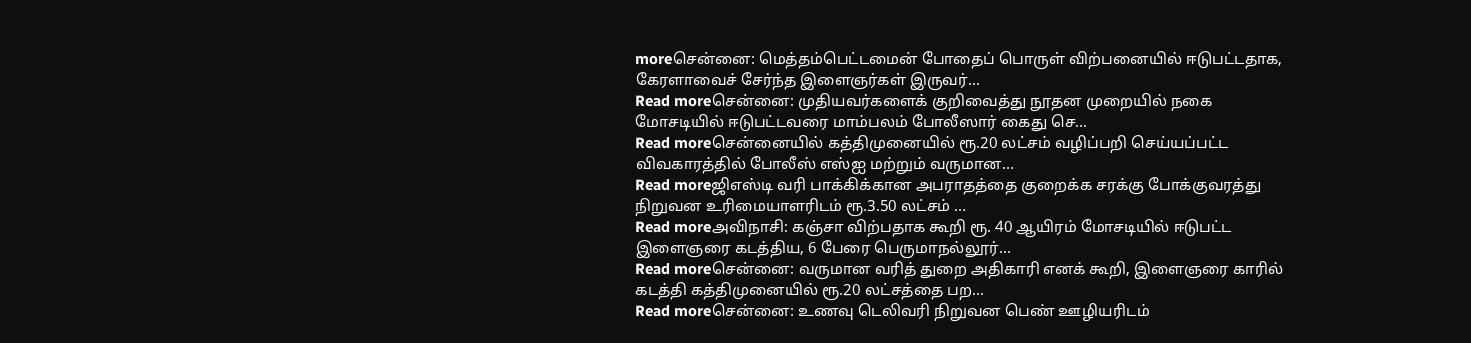moreசென்னை: மெத்தம்பெட்டமைன் போதைப் பொருள் விற்பனையில் ஈடுபட்டதாக, கேரளாவைச் சேர்ந்த இளைஞர்கள் இருவர்…
Read moreசென்னை: முதியவர்களைக் குறிவைத்து நூதன முறையில் நகை மோசடியில் ஈடுபட்டவரை மாம்பலம் போலீஸார் கைது செ…
Read moreசென்னையில் கத்திமுனையில் ரூ.20 லட்சம் வழிப்பறி செய்யப்பட்ட விவகாரத்தில் போலீஸ் எஸ்ஐ மற்றும் வருமான…
Read moreஜிஎஸ்டி வரி பாக்கிக்கான அபராதத்தை குறைக்க சரக்கு போக்குவரத்து நிறுவன உரிமையாளரிடம் ரூ.3.50 லட்சம் …
Read moreஅவிநாசி: கஞ்சா விற்பதாக கூறி ரூ. 40 ஆயிரம் மோசடியில் ஈடுபட்ட இளைஞரை கடத்திய, 6 பேரை பெருமாநல்லூர்…
Read moreசென்னை: வருமான வரித் துறை அதிகாரி எனக் கூறி, இளைஞரை காரில் கடத்தி கத்திமுனையில் ரூ.20 லட்சத்தை பற…
Read moreசென்னை: உணவு டெலிவரி நிறுவன பெண் ஊழியரிடம்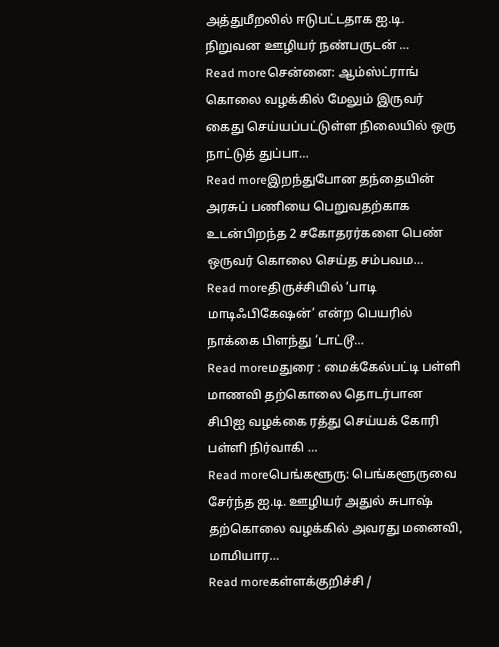அத்துமீறலில் ஈடுபட்டதாக ஐ.டி. நிறுவன ஊழியர் நண்பருடன் …
Read moreசென்னை: ஆம்ஸ்ட்ராங் கொலை வழக்கில் மேலும் இருவர் கைது செய்யப்பட்டுள்ள நிலையில் ஒரு நாட்டுத் துப்பா…
Read moreஇறந்துபோன தந்தையின் அரசுப் பணியை பெறுவதற்காக உடன்பிறந்த 2 சகோதரர்களை பெண் ஒருவர் கொலை செய்த சம்பவம…
Read moreதிருச்சியில் ‘பாடி மாடிஃபிகேஷன்’ என்ற பெயரில் நாக்கை பிளந்து ‘டாட்டூ…
Read moreமதுரை : மைக்கேல்பட்டி பள்ளி மாணவி தற்கொலை தொடர்பான சிபிஐ வழக்கை ரத்து செய்யக் கோரி பள்ளி நிர்வாகி …
Read moreபெங்களூரு: பெங்களூருவை சேர்ந்த ஐ.டி. ஊழியர் அதுல் சுபாஷ் தற்கொலை வழக்கில் அவரது மனைவி, மாமியார…
Read moreகள்ளக்குறிச்சி /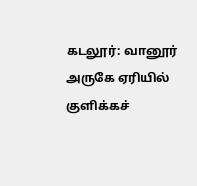கடலூர்: வானூர் அருகே ஏரியில் குளிக்கச்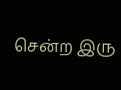சென்ற இரு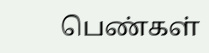பெண்கள்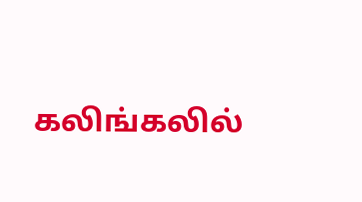கலிங்கலில்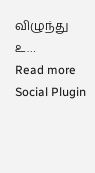விழுந்து உ…
Read more
Social Plugin